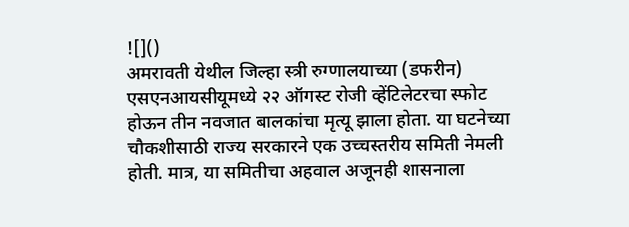![]()
अमरावती येथील जिल्हा स्त्री रुग्णालयाच्या (डफरीन) एसएनआयसीयूमध्ये २२ ऑगस्ट रोजी व्हेंटिलेटरचा स्फोट होऊन तीन नवजात बालकांचा मृत्यू झाला होता. या घटनेच्या चौकशीसाठी राज्य सरकारने एक उच्चस्तरीय समिती नेमली होती. मात्र, या समितीचा अहवाल अजूनही शासनाला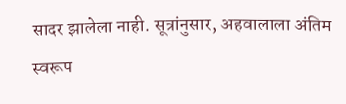सादर झालेला नाही. सूत्रांनुसार, अहवालाला अंतिम स्वरूप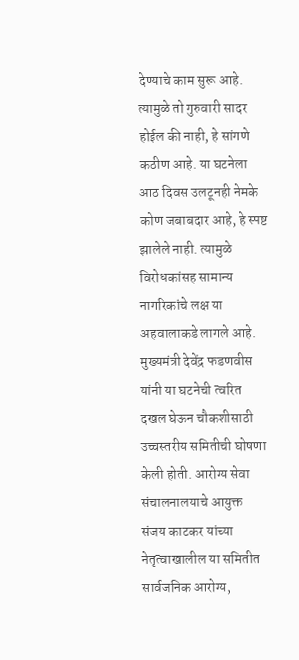देण्याचे काम सुरू आहे. त्यामुळे तो गुरुवारी सादर होईल की नाही, हे सांगणे कठीण आहे. या घटनेला आठ दिवस उलटूनही नेमके कोण जबाबदार आहे, हे स्पष्ट झालेले नाही. त्यामुळे विरोधकांसह सामान्य नागरिकांचे लक्ष या अहवालाकडे लागले आहे. मुख्यमंत्री देवेंद्र फडणवीस यांनी या घटनेची त्वरित दखल घेऊन चौकशीसाठी उच्चस्तरीय समितीची घोषणा केली होती. आरोग्य सेवा संचालनालयाचे आयुक्त संजय काटकर यांच्या नेतृत्वाखालील या समितीत सार्वजनिक आरोग्य,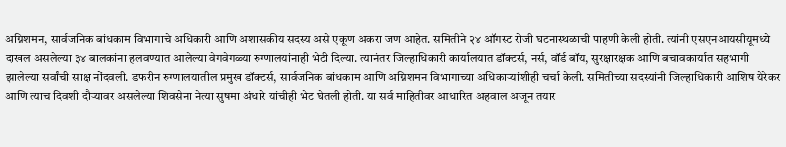अग्निशमन, सार्वजनिक बांधकाम विभागाचे अधिकारी आणि अशासकीय सदस्य असे एकूण अकरा जण आहेत. समितीने २४ ऑगस्ट रोजी घटनास्थळाची पाहणी केली होती. त्यांनी एसएनआयसीयूमध्ये दाखल असलेल्या ३४ बालकांना हलवण्यात आलेल्या वेगवेगळ्या रुग्णालयांनाही भेटी दिल्या. त्यानंतर जिल्हाधिकारी कार्यालयात डॉक्टर्स, नर्स, वॉर्ड बॉय, सुरक्षारक्षक आणि बचावकार्यात सहभागी झालेल्या सर्वांची साक्ष नोंदवली. डफरीन रुग्णालयातील प्रमुख डॉक्टर्स, सार्वजनिक बांधकाम आणि अग्निशमन विभागाच्या अधिकाऱ्यांशीही चर्चा केली. समितीच्या सदस्यांनी जिल्हाधिकारी आशिष येरेकर आणि त्याच दिवशी दौऱ्यावर असलेल्या शिवसेना नेत्या सुषमा अंधारे यांचीही भेट घेतली होती. या सर्व माहितीवर आधारित अहवाल अजून तयार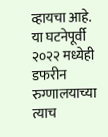व्हायचा आहे. या घटनेपूर्वी २०२२ मध्येही डफरीन रुग्णालयाच्या त्याच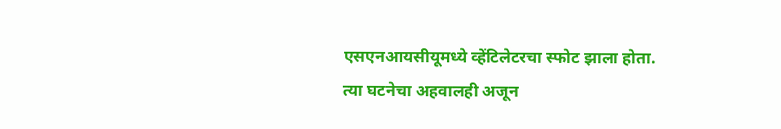एसएनआयसीयूमध्ये व्हेंटिलेटरचा स्फोट झाला होता. त्या घटनेचा अहवालही अजून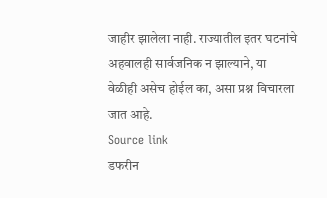जाहीर झालेला नाही. राज्यातील इतर घटनांचे अहवालही सार्वजनिक न झाल्याने, या वेळीही असेच होईल का, असा प्रश्न विचारला जात आहे.
Source link
डफरीन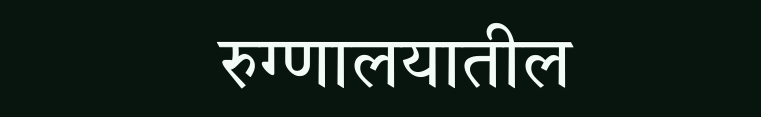रुग्णालयातील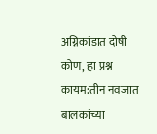अग्निकांडात दोषी कोण, हा प्रश्न कायम:तीन नवजात बालकांच्या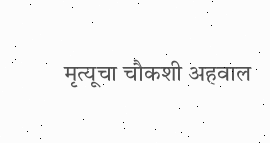मृत्यूचा चौकशी अहवाल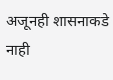अजूनही शासनाकडे नाही